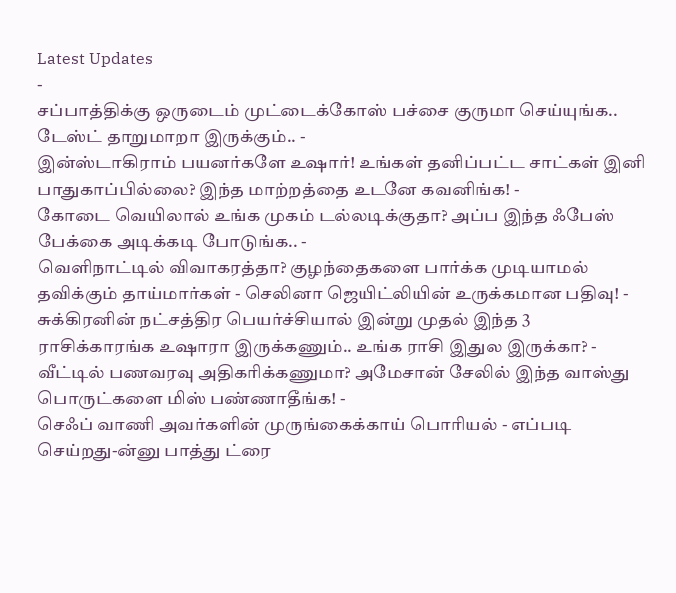Latest Updates
-
சப்பாத்திக்கு ஒருடைம் முட்டைக்கோஸ் பச்சை குருமா செய்யுங்க.. டேஸ்ட் தாறுமாறா இருக்கும்.. -
இன்ஸ்டாகிராம் பயனர்களே உஷார்! உங்கள் தனிப்பட்ட சாட்கள் இனி பாதுகாப்பில்லை? இந்த மாற்றத்தை உடனே கவனிங்க! -
கோடை வெயிலால் உங்க முகம் டல்லடிக்குதா? அப்ப இந்த ஃபேஸ் பேக்கை அடிக்கடி போடுங்க.. -
வெளிநாட்டில் விவாகரத்தா? குழந்தைகளை பார்க்க முடியாமல் தவிக்கும் தாய்மார்கள் - செலினா ஜெயிட்லியின் உருக்கமான பதிவு! -
சுக்கிரனின் நட்சத்திர பெயர்ச்சியால் இன்று முதல் இந்த 3 ராசிக்காரங்க உஷாரா இருக்கணும்.. உங்க ராசி இதுல இருக்கா? -
வீட்டில் பணவரவு அதிகரிக்கணுமா? அமேசான் சேலில் இந்த வாஸ்து பொருட்களை மிஸ் பண்ணாதீங்க! -
செஃப் வாணி அவர்களின் முருங்கைக்காய் பொரியல் - எப்படி செய்றது-ன்னு பாத்து ட்ரை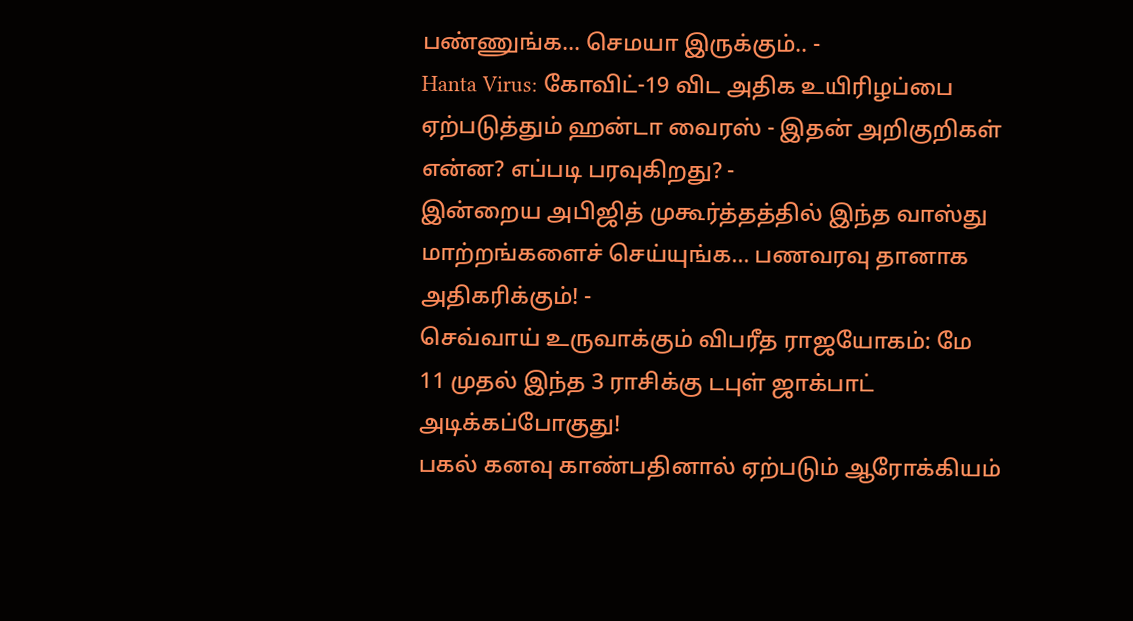பண்ணுங்க... செமயா இருக்கும்.. -
Hanta Virus: கோவிட்-19 விட அதிக உயிரிழப்பை ஏற்படுத்தும் ஹன்டா வைரஸ் - இதன் அறிகுறிகள் என்ன? எப்படி பரவுகிறது? -
இன்றைய அபிஜித் முகூர்த்தத்தில் இந்த வாஸ்து மாற்றங்களைச் செய்யுங்க… பணவரவு தானாக அதிகரிக்கும்! -
செவ்வாய் உருவாக்கும் விபரீத ராஜயோகம்: மே 11 முதல் இந்த 3 ராசிக்கு டபுள் ஜாக்பாட் அடிக்கப்போகுது!
பகல் கனவு காண்பதினால் ஏற்படும் ஆரோக்கியம்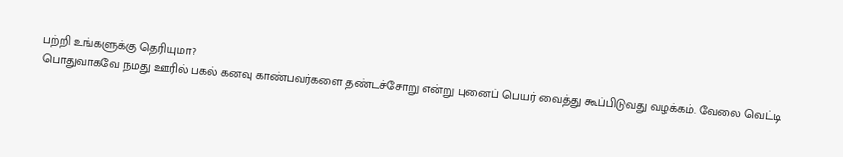பற்றி உங்களுக்கு தெரியுமா?
பொதுவாகவே நமது ஊரில் பகல் கனவு காண்பவர்களை தண்டச்சோறு என்று புனைப் பெயர் வைத்து கூப்பிடுவது வழக்கம். வேலை வெட்டி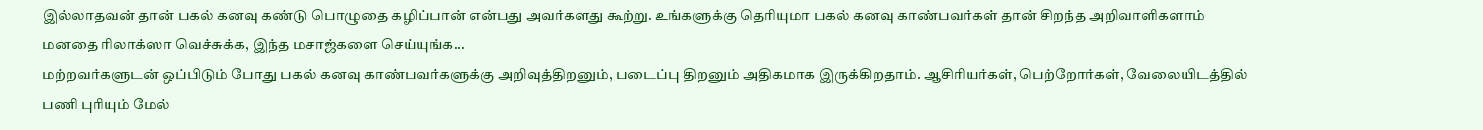இல்லாதவன் தான் பகல் கனவு கண்டு பொழுதை கழிப்பான் என்பது அவர்களது கூற்று. உங்களுக்கு தெரியுமா பகல் கனவு காண்பவர்கள் தான் சிறந்த அறிவாளிகளாம்
மனதை ரிலாக்ஸா வெச்சுக்க, இந்த மசாஜ்களை செய்யுங்க...
மற்றவர்களுடன் ஒப்பிடும் போது பகல் கனவு காண்பவர்களுக்கு அறிவுத்திறனும், படைப்பு திறனும் அதிகமாக இருக்கிறதாம். ஆசிரியர்கள், பெற்றோர்கள், வேலையிடத்தில் பணி புரியும் மேல்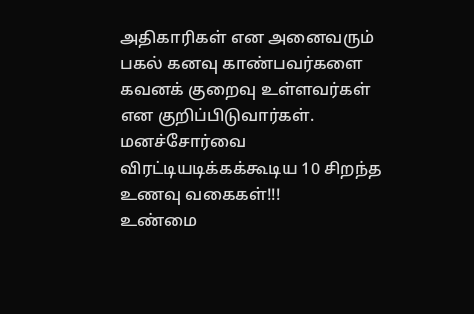அதிகாரிகள் என அனைவரும் பகல் கனவு காண்பவர்களை கவனக் குறைவு உள்ளவர்கள் என குறிப்பிடுவார்கள்.
மனச்சோர்வை விரட்டியடிக்கக்கூடிய 10 சிறந்த உணவு வகைகள்!!!
உண்மை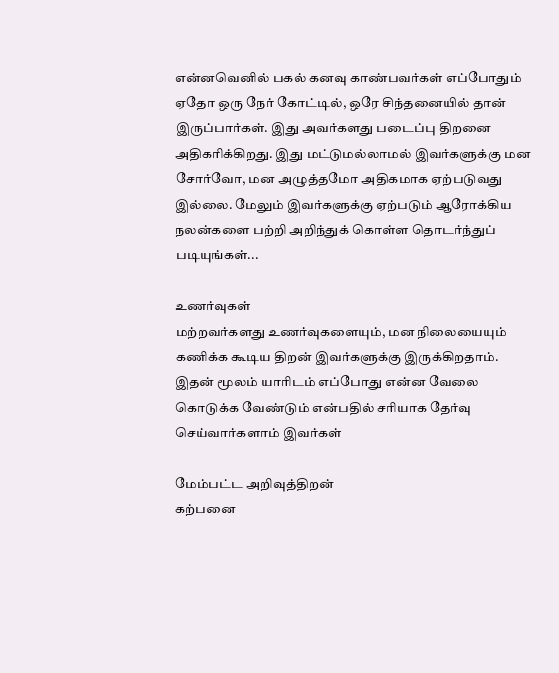என்னவெனில் பகல் கனவு காண்பவர்கள் எப்போதும் ஏதோ ஒரு நேர் கோட்டில், ஒரே சிந்தனையில் தான் இருப்பார்கள். இது அவர்களது படைப்பு திறனை அதிகரிக்கிறது. இது மட்டுமல்லாமல் இவர்களுக்கு மன சோர்வோ, மன அழுத்தமோ அதிகமாக ஏற்படுவது இல்லை. மேலும் இவர்களுக்கு ஏற்படும் ஆரோக்கிய நலன்களை பற்றி அறிந்துக் கொள்ள தொடர்ந்துப் படியுங்கள்...

உணர்வுகள்
மற்றவர்களது உணர்வுகளையும், மன நிலையையும் கணிக்க கூடிய திறன் இவர்களுக்கு இருக்கிறதாம். இதன் மூலம் யாரிடம் எப்போது என்ன வேலை கொடுக்க வேண்டும் என்பதில் சரியாக தேர்வு செய்வார்களாம் இவர்கள்

மேம்பட்ட அறிவுத்திறன்
கற்பனை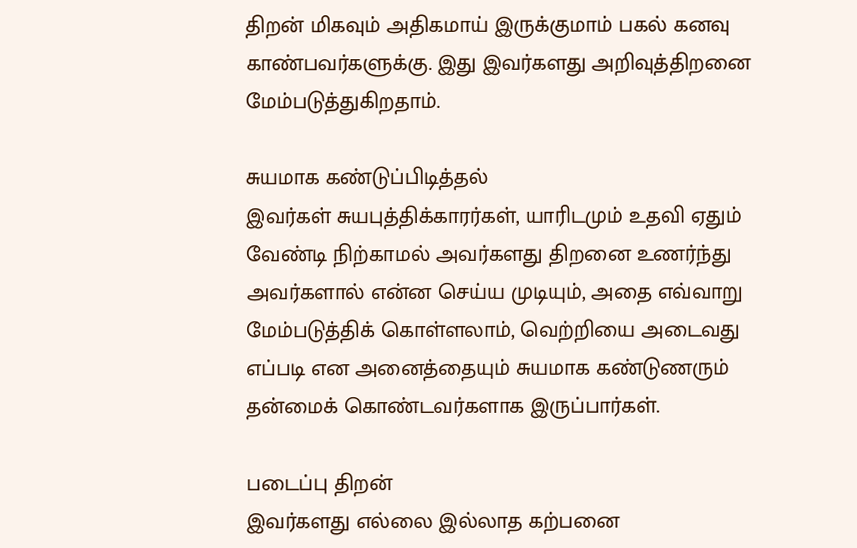திறன் மிகவும் அதிகமாய் இருக்குமாம் பகல் கனவு காண்பவர்களுக்கு. இது இவர்களது அறிவுத்திறனை மேம்படுத்துகிறதாம்.

சுயமாக கண்டுப்பிடித்தல்
இவர்கள் சுயபுத்திக்காரர்கள், யாரிடமும் உதவி ஏதும் வேண்டி நிற்காமல் அவர்களது திறனை உணர்ந்து அவர்களால் என்ன செய்ய முடியும், அதை எவ்வாறு மேம்படுத்திக் கொள்ளலாம், வெற்றியை அடைவது எப்படி என அனைத்தையும் சுயமாக கண்டுணரும் தன்மைக் கொண்டவர்களாக இருப்பார்கள்.

படைப்பு திறன்
இவர்களது எல்லை இல்லாத கற்பனை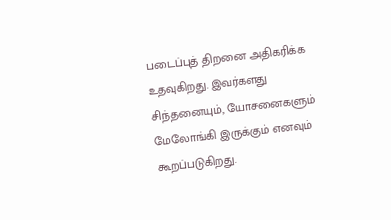படைப்புத் திறனை அதிகரிக்க உதவுகிறது. இவர்களது சிந்தனையும், யோசனைகளும் மேலோங்கி இருக்கும் எனவும் கூறப்படுகிறது.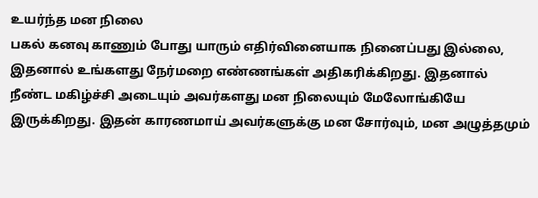உயர்ந்த மன நிலை
பகல் கனவு காணும் போது யாரும் எதிர்வினையாக நினைப்பது இல்லை, இதனால் உங்களது நேர்மறை எண்ணங்கள் அதிகரிக்கிறது. இதனால் நீண்ட மகிழ்ச்சி அடையும் அவர்களது மன நிலையும் மேலோங்கியே இருக்கிறது. இதன் காரணமாய் அவர்களுக்கு மன சோர்வும், மன அழுத்தமும்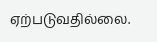ஏற்படுவதில்லை.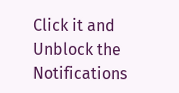Click it and Unblock the Notifications